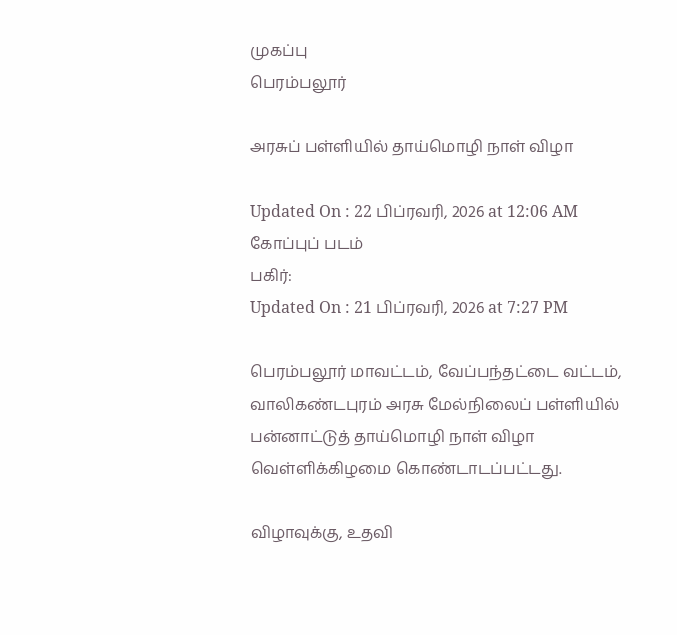முகப்பு
பெரம்பலூர்

அரசுப் பள்ளியில் தாய்மொழி நாள் விழா

Updated On : 22 பிப்ரவரி, 2026 at 12:06 AM
கோப்புப் படம்
பகிர்:
Updated On : 21 பிப்ரவரி, 2026 at 7:27 PM

பெரம்பலூர் மாவட்டம், வேப்பந்தட்டை வட்டம், வாலிகண்டபுரம் அரசு மேல்நிலைப் பள்ளியில் பன்னாட்டுத் தாய்மொழி நாள் விழா வெள்ளிக்கிழமை கொண்டாடப்பட்டது.

விழாவுக்கு, உதவி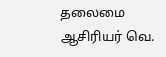தலைமை ஆசிரியர் வெ.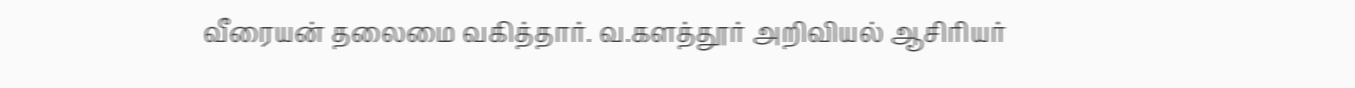வீரையன் தலைமை வகித்தார். வ.களத்தூர் அறிவியல் ஆசிரியர்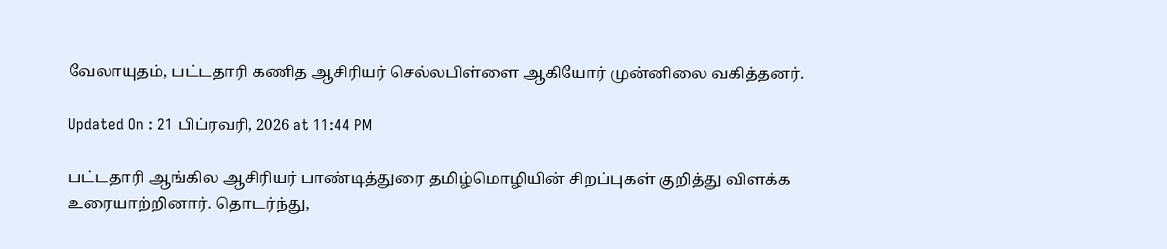வேலாயுதம், பட்டதாரி கணித ஆசிரியர் செல்லபிள்ளை ஆகியோர் முன்னிலை வகித்தனர்.

Updated On : 21 பிப்ரவரி, 2026 at 11:44 PM

பட்டதாரி ஆங்கில ஆசிரியர் பாண்டித்துரை தமிழ்மொழியின் சிறப்புகள் குறித்து விளக்க உரையாற்றினார். தொடர்ந்து,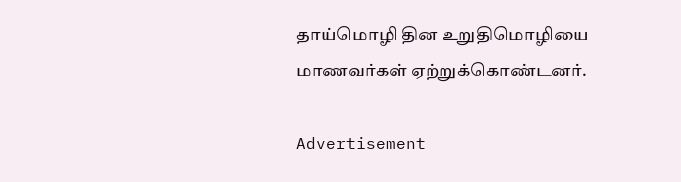தாய்மொழி தின உறுதிமொழியை மாணவர்கள் ஏற்றுக்கொண்டனர்.

Advertisement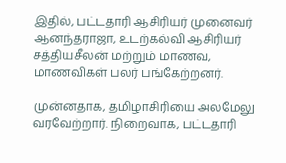இதில், பட்டதாரி ஆசிரியர் முனைவர் ஆனந்தராஜா, உடற்கல்வி ஆசிரியர் சத்தியசீலன் மற்றும் மாணவ, மாணவிகள் பலர் பங்கேற்றனர்.

முன்னதாக, தமிழாசிரியை அலமேலு வரவேற்றார். நிறைவாக, பட்டதாரி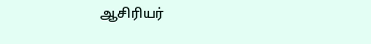ஆசிரியர்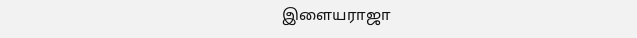இளையராஜா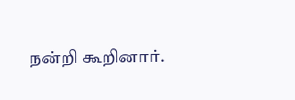நன்றி கூறினார்.